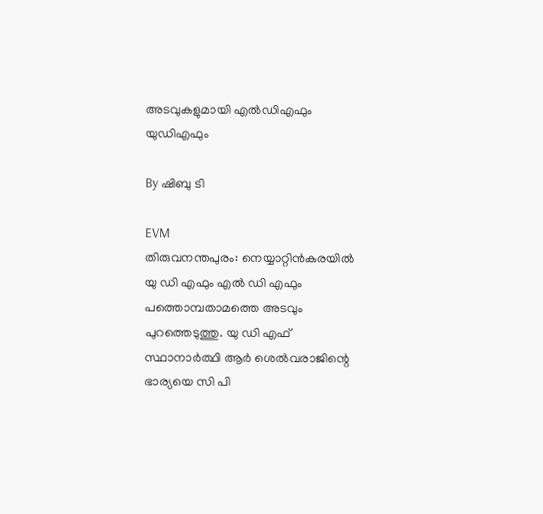അടവുകളുമായി എല്‍ഡിഎഫും യുഡിഎഫും

By ഷിബു ടി

EVM
തിരുവനന്തപുരം: നെയ്യാറ്റിന്‍കരയില്‍ യു ഡി എഫും എല്‍ ഡി എഫും പത്തൊമ്പതാമത്തെ അടവും പുറത്തെടുത്തു. യു ഡി എഫ് സ്ഥാനാര്‍ത്ഥി ആര്‍ ശെല്‍വരാജിന്റെ ഭാര്യയെ സി പി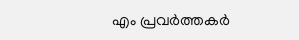എം പ്രവര്‍ത്തകര്‍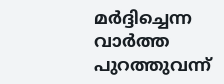മര്‍ദ്ദിച്ചെന്ന വാര്‍ത്ത പുറത്തുവന്ന്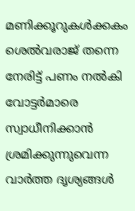മണിക്കൂറുകള്‍ക്കകം ശെല്‍വരാജ് തന്നെ നേരിട്ട് പണം നല്‍കി വോട്ടര്‍മാരെ സ്വാധീനിക്കാന്‍ ശ്രമിക്കുന്നുവെന്ന വാര്‍ത്ത ദൃശ്യങ്ങള്‍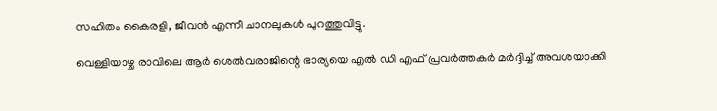സഹിതം കൈരളി, ജീവന്‍ എന്നീ ചാനലുകള്‍ പുറത്തുവിട്ടു.

വെള്ളിയാഴ്ച രാവിലെ ആര്‍ ശെല്‍വരാജിന്റെ ഭാര്യയെ എല്‍ ഡി എഫ് പ്രവര്‍ത്തകര്‍ മര്‍ദ്ദിച്ച് അവശയാക്കി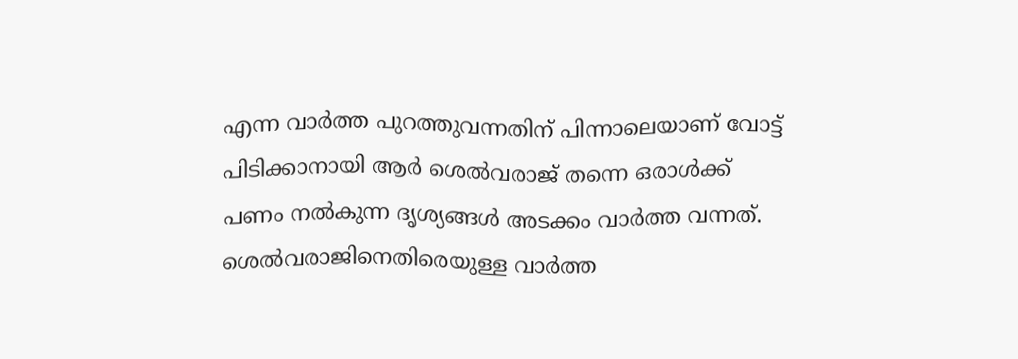എന്ന വാര്‍ത്ത പുറത്തുവന്നതിന് പിന്നാലെയാണ് വോട്ട് പിടിക്കാനായി ആര്‍ ശെല്‍വരാജ് തന്നെ ഒരാള്‍ക്ക് പണം നല്‍കുന്ന ദൃശ്യങ്ങള്‍ അടക്കം വാര്‍ത്ത വന്നത്. ശെല്‍വരാജിനെതിരെയുള്ള വാര്‍ത്ത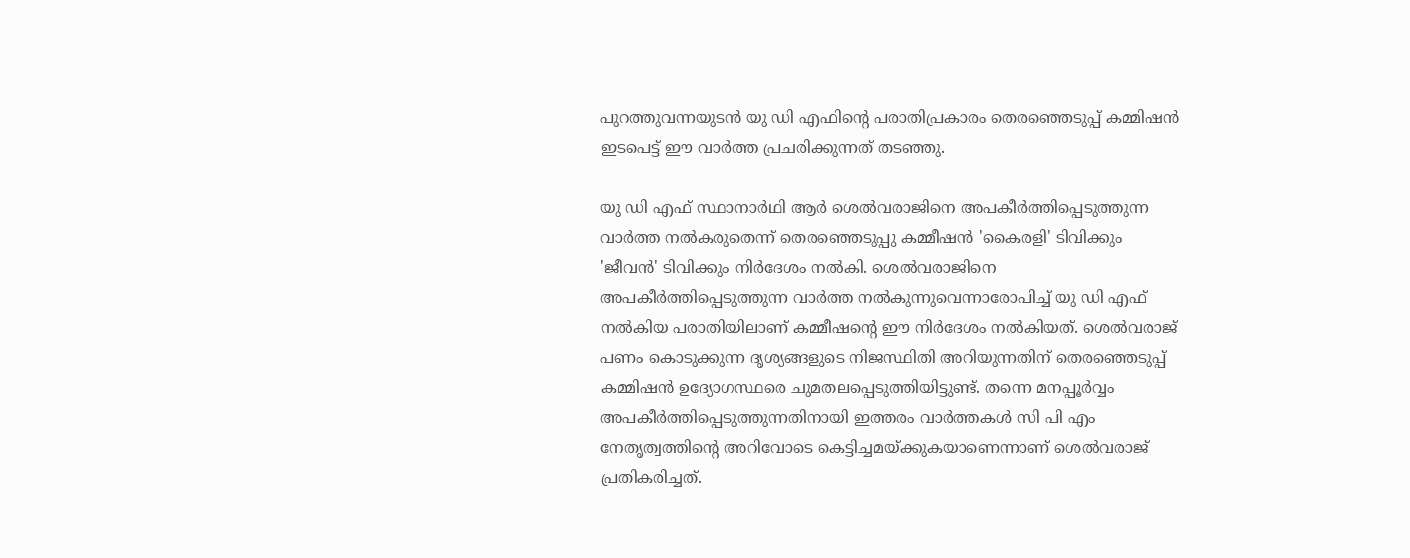പുറത്തുവന്നയുടന്‍ യു ഡി എഫിന്റെ പരാതിപ്രകാരം തെരഞ്ഞെടുപ്പ് കമ്മിഷന്‍ ഇടപെട്ട് ഈ വാര്‍ത്ത പ്രചരിക്കുന്നത് തടഞ്ഞു.

യു ഡി എഫ് സ്ഥാനാര്‍ഥി ആര്‍ ശെല്‍വരാജിനെ അപകീര്‍ത്തിപ്പെടുത്തുന്ന വാര്‍ത്ത നല്‍കരുതെന്ന് തെരഞ്ഞെടുപ്പു കമ്മീഷന്‍ 'കൈരളി' ടിവിക്കും 'ജീവന്‍' ടിവിക്കും നിര്‍ദേശം നല്‍കി. ശെല്‍വരാജിനെ അപകീര്‍ത്തിപ്പെടുത്തുന്ന വാര്‍ത്ത നല്‍കുന്നുവെന്നാരോപിച്ച് യു ഡി എഫ് നല്‍കിയ പരാതിയിലാണ് കമ്മീഷന്റെ ഈ നിര്‍ദേശം നല്‍കിയത്. ശെല്‍വരാജ് പണം കൊടുക്കുന്ന ദൃശ്യങ്ങളുടെ നിജസ്ഥിതി അറിയുന്നതിന് തെരഞ്ഞെടുപ്പ് കമ്മിഷന്‍ ഉദ്യോഗസ്ഥരെ ചുമതലപ്പെടുത്തിയിട്ടുണ്ട്. തന്നെ മനപ്പൂര്‍വ്വം അപകീര്‍ത്തിപ്പെടുത്തുന്നതിനായി ഇത്തരം വാര്‍ത്തകള്‍ സി പി എം നേതൃത്വത്തിന്റെ അറിവോടെ കെട്ടിച്ചമയ്ക്കുകയാണെന്നാണ് ശെല്‍വരാജ് പ്രതികരിച്ചത്.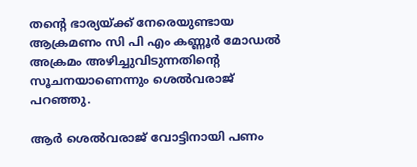തന്റെ ഭാര്യയ്ക്ക് നേരെയുണ്ടായ ആക്രമണം സി പി എം കണ്ണൂര്‍ മോഡല്‍ അക്രമം അഴിച്ചുവിടുന്നതിന്റെ സൂചനയാണെന്നും ശെല്‍വരാജ് പറഞ്ഞു.

ആര്‍ ശെല്‍വരാജ് വോട്ടിനായി പണം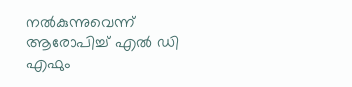നല്‍കുന്നുവെന്ന് ആരോപിച്ച് എല്‍ ഡി എഫും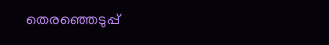തെരഞ്ഞെടുപ്പ്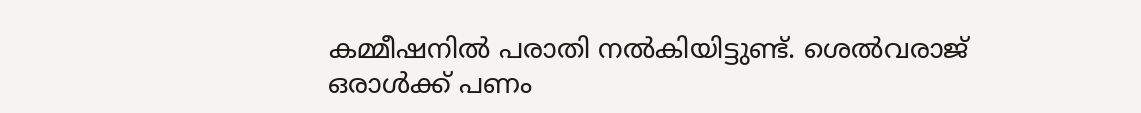കമ്മീഷനില്‍ പരാതി നല്‍കിയിട്ടുണ്ട്. ശെല്‍വരാജ് ഒരാള്‍ക്ക് പണം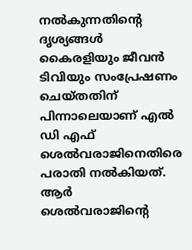നല്‍കുന്നതിന്റെ ദൃശ്യങ്ങള്‍ കൈരളിയും ജീവന്‍ ടിവിയും സംപ്രേഷണം ചെയ്തതിന് പിന്നാലെയാണ് എല്‍ ഡി എഫ് ശെല്‍വരാജിനെതിരെ പരാതി നല്‍കിയത്. ആര്‍ ശെല്‍വരാജിന്റെ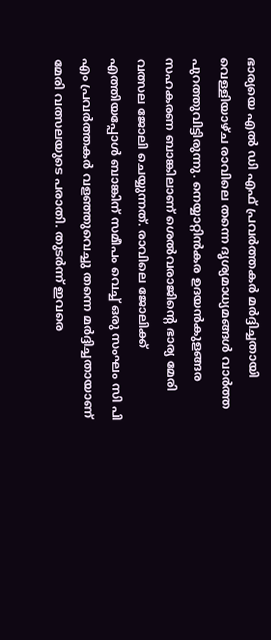ഭാര്യയെ എല്‍ ഡി എഫ് പ്രവര്‍ത്തകര്‍ മര്‍ദ്ദിച്ചതായി വെള്ളിയാഴ്ച രാവിലെ തന്നെ ദൃശ്യമാധ്യമങ്ങള്‍ വാര്‍ത്ത പുറത്തുവിട്ടിരുന്നു. നെയ്യാറ്റിന്‍കര ഉദയന്‍കുളങ്ങര സഹകരണ ബാങ്കിലാണ് ശെല്‍വരാജിന്റെ ഭാര്യ മേരി വത്സല ജോലി ചെയ്യുന്നത്. രാവിലെ ജോലിക്ക് എത്തിയപ്പോള്‍ ബാങ്കിന് സമീപം വെച്ച് ഒരു സംഘം സി പി എം പ്രവര്‍ത്തകര്‍ വളഞ്ഞുവെച്ചു തന്നെ മര്‍ദ്ദിച്ചതായാണ് മേരി വത്സലയുടെ പരാതി. തുടര്‍ന്ന് ഇവരെ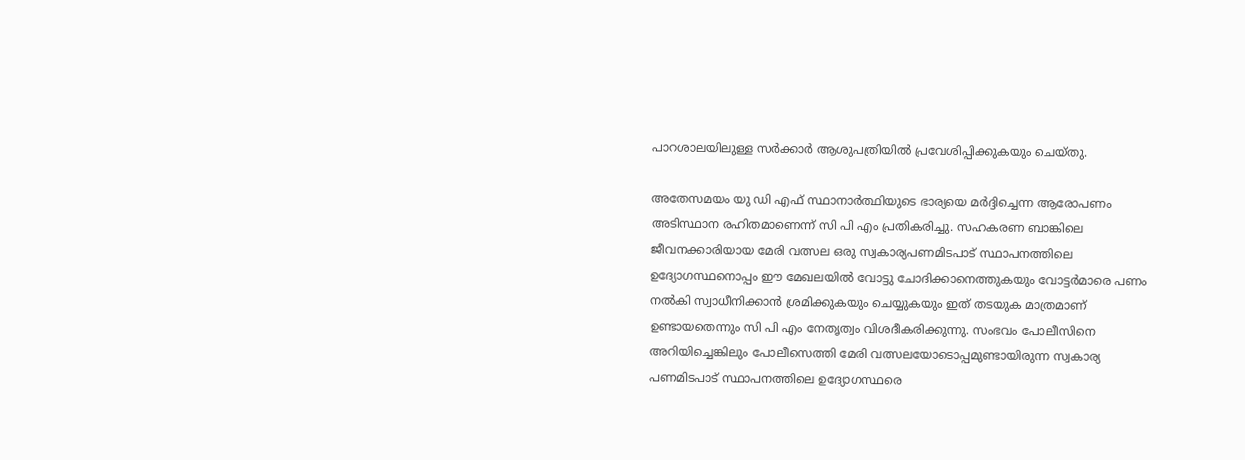പാറശാലയിലുള്ള സര്‍ക്കാര്‍ ആശുപത്രിയില്‍ പ്രവേശിപ്പിക്കുകയും ചെയ്തു.

അതേസമയം യു ഡി എഫ് സ്ഥാനാര്‍ത്ഥിയുടെ ഭാര്യയെ മര്‍ദ്ദിച്ചെന്ന ആരോപണം അടിസ്ഥാന രഹിതമാണെന്ന് സി പി എം പ്രതികരിച്ചു. സഹകരണ ബാങ്കിലെ ജീവനക്കാരിയായ മേരി വത്സല ഒരു സ്വകാര്യപണമിടപാട് സ്ഥാപനത്തിലെ ഉദ്യോഗസ്ഥനൊപ്പം ഈ മേഖലയില്‍ വോട്ടു ചോദിക്കാനെത്തുകയും വോട്ടര്‍മാരെ പണം നല്‍കി സ്വാധീനിക്കാന്‍ ശ്രമിക്കുകയും ചെയ്യുകയും ഇത് തടയുക മാത്രമാണ് ഉണ്ടായതെന്നും സി പി എം നേതൃത്വം വിശദീകരിക്കുന്നു. സംഭവം പോലീസിനെ അറിയിച്ചെങ്കിലും പോലീസെത്തി മേരി വത്സലയോടൊപ്പമുണ്ടായിരുന്ന സ്വകാര്യ പണമിടപാട് സ്ഥാപനത്തിലെ ഉദ്യോഗസ്ഥരെ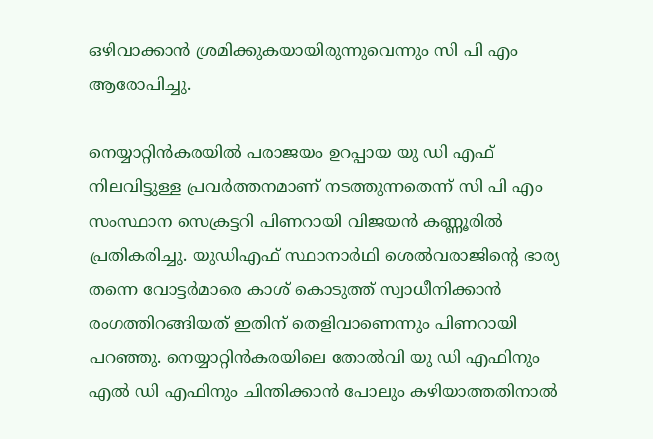ഒഴിവാക്കാന്‍ ശ്രമിക്കുകയായിരുന്നുവെന്നും സി പി എം ആരോപിച്ചു.

നെയ്യാറ്റിന്‍കരയില്‍ പരാജയം ഉറപ്പായ യു ഡി എഫ് നിലവിട്ടുള്ള പ്രവര്‍ത്തനമാണ് നടത്തുന്നതെന്ന് സി പി എം സംസ്ഥാന സെക്രട്ടറി പിണറായി വിജയന്‍ കണ്ണൂരില്‍ പ്രതികരിച്ചു. യുഡിഎഫ് സ്ഥാനാര്‍ഥി ശെല്‍വരാജിന്റെ ഭാര്യ തന്നെ വോട്ടര്‍മാരെ കാശ് കൊടുത്ത് സ്വാധീനിക്കാന്‍ രംഗത്തിറങ്ങിയത് ഇതിന് തെളിവാണെന്നും പിണറായി പറഞ്ഞു. നെയ്യാറ്റിന്‍കരയിലെ തോല്‍വി യു ഡി എഫിനും എല്‍ ഡി എഫിനും ചിന്തിക്കാന്‍ പോലും കഴിയാത്തതിനാല്‍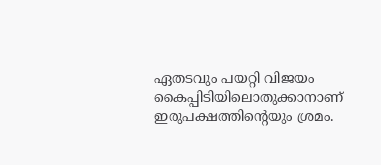ഏതടവും പയറ്റി വിജയം കൈപ്പിടിയിലൊതുക്കാനാണ് ഇരുപക്ഷത്തിന്റെയും ശ്രമം.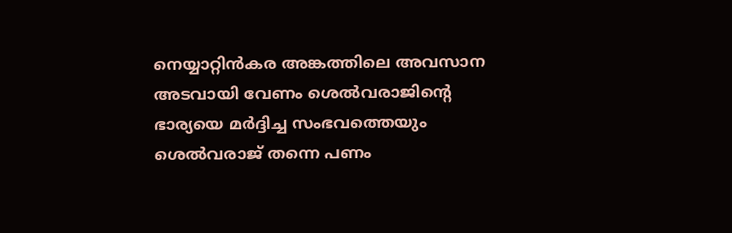നെയ്യാറ്റിന്‍കര അങ്കത്തിലെ അവസാന അടവായി വേണം ശെല്‍വരാജിന്റെ ഭാര്യയെ മര്‍ദ്ദിച്ച സംഭവത്തെയും ശെല്‍വരാജ് തന്നെ പണം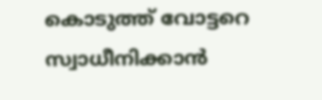കൊടുത്ത് വോട്ടറെ സ്വാധീനിക്കാന്‍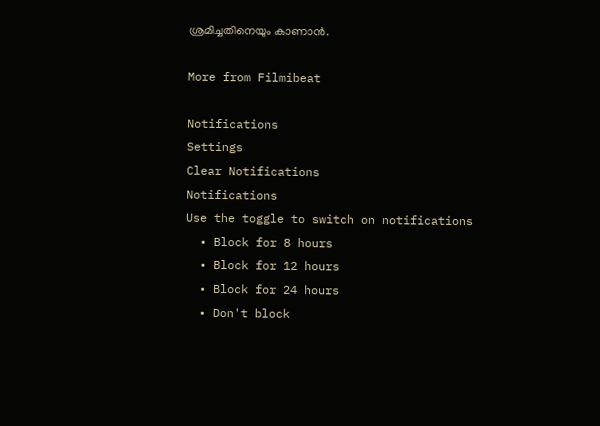ശ്രമിച്ചതിനെയും കാണാന്‍.

More from Filmibeat

Notifications
Settings
Clear Notifications
Notifications
Use the toggle to switch on notifications
  • Block for 8 hours
  • Block for 12 hours
  • Block for 24 hours
  • Don't block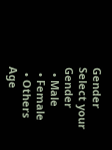Gender
Select your Gender
  • Male
  • Female
  • Others
Age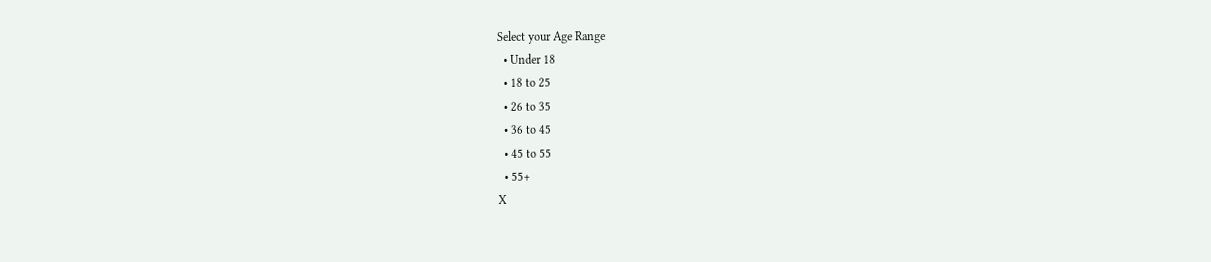Select your Age Range
  • Under 18
  • 18 to 25
  • 26 to 35
  • 36 to 45
  • 45 to 55
  • 55+
X